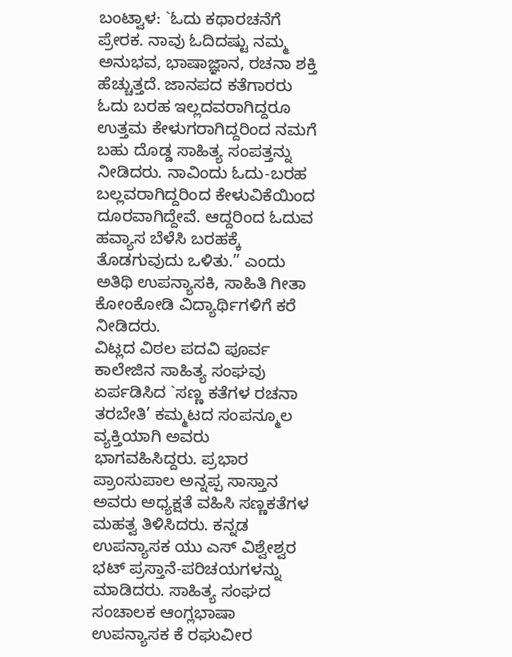ಬಂಟ್ವಾಳ: `ಓದು ಕಥಾರಚನೆಗೆ ಪ್ರೇರಕ. ನಾವು ಓದಿದಷ್ಟು ನಮ್ಮ ಅನುಭವ, ಭಾಷಾಜ್ಞಾನ, ರಚನಾ ಶಕ್ತಿ ಹೆಚ್ಚುತ್ತದೆ. ಜಾನಪದ ಕತೆಗಾರರು ಓದು ಬರಹ ಇಲ್ಲದವರಾಗಿದ್ದರೂ ಉತ್ತಮ ಕೇಳುಗರಾಗಿದ್ದರಿಂದ ನಮಗೆ ಬಹು ದೊಡ್ಡ ಸಾಹಿತ್ಯ ಸಂಪತ್ತನ್ನು ನೀಡಿದರು. ನಾವಿಂದು ಓದು-ಬರಹ ಬಲ್ಲವರಾಗಿದ್ದರಿಂದ ಕೇಳುವಿಕೆಯಿಂದ ದೂರವಾಗಿದ್ದೇವೆ. ಆದ್ದರಿಂದ ಓದುವ ಹವ್ಯಾಸ ಬೆಳೆಸಿ ಬರಹಕ್ಕೆ ತೊಡಗುವುದು ಒಳಿತು.” ಎಂದು ಅತಿಥಿ ಉಪನ್ಯಾಸಕಿ, ಸಾಹಿತಿ ಗೀತಾ ಕೋಂಕೋಡಿ ವಿದ್ಯಾರ್ಥಿಗಳಿಗೆ ಕರೆ ನೀಡಿದರು.
ವಿಟ್ಲದ ವಿಠಲ ಪದವಿ ಪೂರ್ವ ಕಾಲೇಜಿನ ಸಾಹಿತ್ಯ ಸಂಘವು ಏರ್ಪಡಿಸಿದ `ಸಣ್ಣ ಕತೆಗಳ ರಚನಾ ತರಬೇತಿ’ ಕಮ್ಮಟದ ಸಂಪನ್ಮೂಲ ವ್ಯಕ್ತಿಯಾಗಿ ಅವರು ಭಾಗವಹಿಸಿದ್ದರು. ಪ್ರಭಾರ ಪ್ರಾಂಸುಪಾಲ ಅನ್ನಪ್ಪ ಸಾಸ್ತಾನ ಅವರು ಅಧ್ಯಕ್ಷತೆ ವಹಿಸಿ ಸಣ್ಣಕತೆಗಳ ಮಹತ್ವ ತಿಳಿಸಿದರು. ಕನ್ನಡ ಉಪನ್ಯಾಸಕ ಯು ಎಸ್ ವಿಶ್ವೇಶ್ವರ ಭಟ್ ಪ್ರಸ್ತಾನೆ-ಪರಿಚಯಗಳನ್ನು ಮಾಡಿದರು. ಸಾಹಿತ್ಯ ಸಂಘದ ಸಂಚಾಲಕ ಆಂಗ್ಲಭಾಷಾ ಉಪನ್ಯಾಸಕ ಕೆ ರಘುವೀರ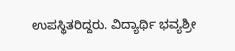ಉಪಸ್ಥಿತರಿದ್ದರು. ವಿದ್ಯಾರ್ಥಿ ಭವ್ಯಶ್ರೀ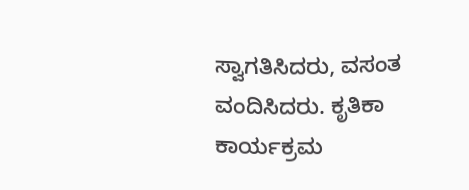ಸ್ವಾಗತಿಸಿದರು, ವಸಂತ ವಂದಿಸಿದರು. ಕೃತಿಕಾ ಕಾರ್ಯಕ್ರಮ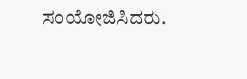ಸಂಯೋಜಿಸಿದರು.